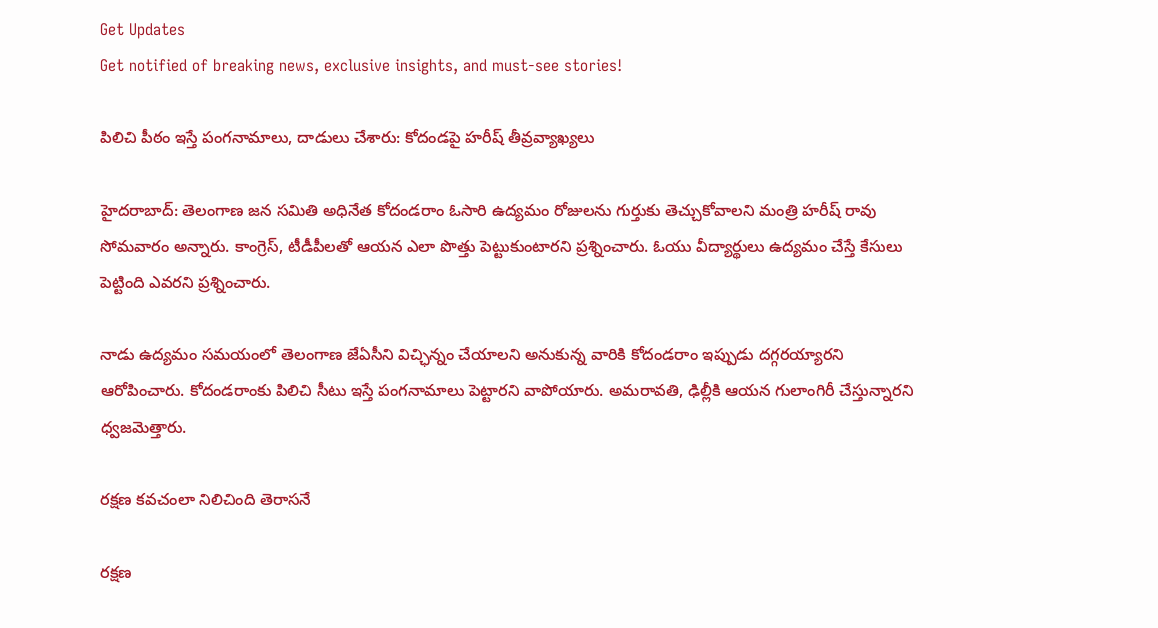Get Updates
Get notified of breaking news, exclusive insights, and must-see stories!

పిలిచి పీఠం ఇస్తే పంగనామాలు, దాడులు చేశారు: కోదండపై హరీష్ తీవ్రవ్యాఖ్యలు

హైదరాబాద్: తెలంగాణ జన సమితి అధినేత కోదండరాం ఓసారి ఉద్యమం రోజులను గుర్తుకు తెచ్చుకోవాలని మంత్రి హరీష్ రావు సోమవారం అన్నారు. కాంగ్రెస్, టీడీపీలతో ఆయన ఎలా పొత్తు పెట్టుకుంటారని ప్రశ్నించారు. ఓయు వీద్యార్థులు ఉద్యమం చేస్తే కేసులు పెట్టింది ఎవరని ప్రశ్నించారు.

నాడు ఉద్యమం సమయంలో తెలంగాణ జేఏసీని విచ్ఛిన్నం చేయాలని అనుకున్న వారికి కోదండరాం ఇప్పుడు దగ్గరయ్యారని ఆరోపించారు. కోదండరాంకు పిలిచి సీటు ఇస్తే పంగనామాలు పెట్టారని వాపోయారు. అమరావతి, ఢిల్లీకి ఆయన గులాంగిరీ చేస్తున్నారని ధ్వజమెత్తారు.

రక్షణ కవచంలా నిలిచింది తెరాసనే

రక్షణ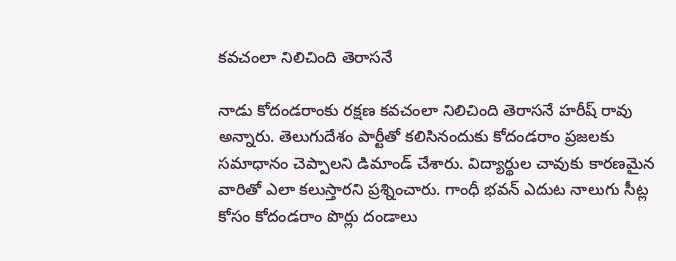కవచంలా నిలిచింది తెరాసనే

నాడు కోదండరాంకు రక్షణ కవచంలా నిలిచింది తెరాసనే హరీష్ రావు అన్నారు. తెలుగుదేశం పార్టీతో కలిసినందుకు కోదండరాం ప్రజలకు సమాధానం చెప్పాలని డిమాండ్ చేశారు. విద్యార్థుల చావుకు కారణమైన వారితో ఎలా కలుస్తారని ప్రశ్నించారు. గాంధీ భవన్ ఎదుట నాలుగు సీట్ల కోసం కోదండరాం పొర్లు దండాలు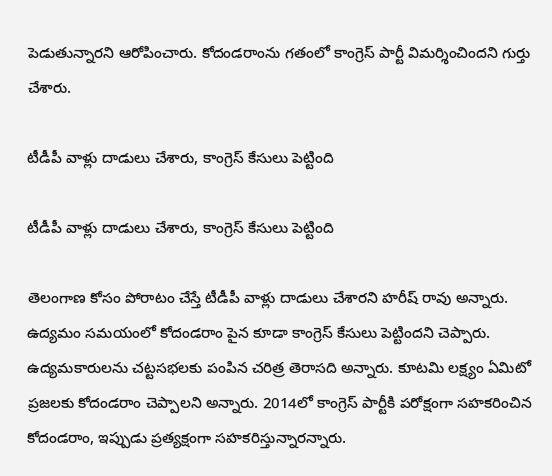పెడుతున్నారని ఆరోపించారు. కోదండరాంను గతంలో కాంగ్రెస్ పార్టీ విమర్శించిందని గుర్తు చేశారు.

టీడీపీ వాళ్లు దాడులు చేశారు, కాంగ్రెస్ కేసులు పెట్టింది

టీడీపీ వాళ్లు దాడులు చేశారు, కాంగ్రెస్ కేసులు పెట్టింది

తెలంగాణ కోసం పోరాటం చేస్తే టీడీపీ వాళ్లు దాడులు చేశారని హరీష్ రావు అన్నారు. ఉద్యమం సమయంలో కోదండరాం పైన కూడా కాంగ్రెస్ కేసులు పెట్టిందని చెప్పారు. ఉద్యమకారులను చట్టసభలకు పంపిన చరిత్ర తెరాసది అన్నారు. కూటమి లక్ష్యం ఏమిటో ప్రజలకు కోదండరాం చెప్పాలని అన్నారు. 2014లో కాంగ్రెస్ పార్టీకి పరోక్షంగా సహకరించిన కోదండరాం, ఇప్పుడు ప్రత్యక్షంగా సహకరిస్తున్నారన్నారు.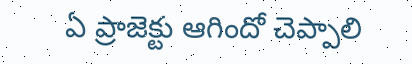ఏ ప్రాజెక్టు ఆగిందో చెప్పాలి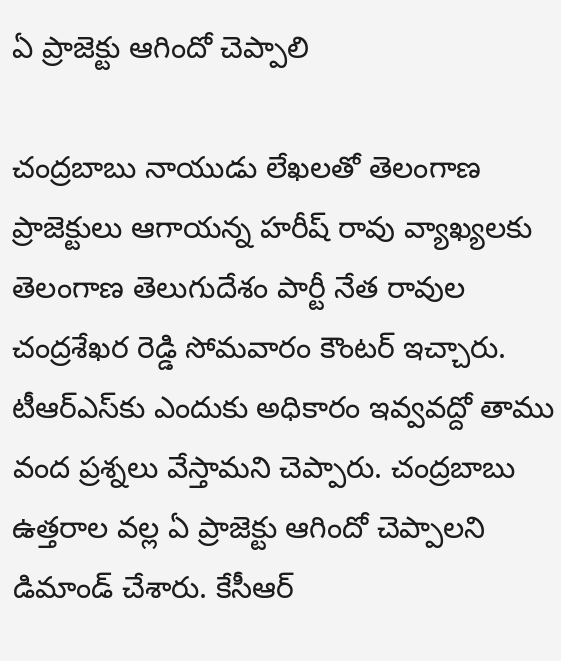ఏ ప్రాజెక్టు ఆగిందో చెప్పాలి

చంద్రబాబు నాయుడు లేఖలతో తెలంగాణ ప్రాజెక్టులు ఆగాయన్న హరీష్ రావు వ్యాఖ్యలకు తెలంగాణ తెలుగుదేశం పార్టీ నేత రావుల చంద్రశేఖర రెడ్డి సోమవారం కౌంటర్ ఇచ్చారు. టీఆర్ఎస్‌కు ఎందుకు అధికారం ఇవ్వవద్దో తాము వంద ప్రశ్నలు వేస్తామని చెప్పారు. చంద్రబాబు ఉత్తరాల వల్ల ఏ ప్రాజెక్టు ఆగిందో చెప్పాలని డిమాండ్ చేశారు. కేసీఆర్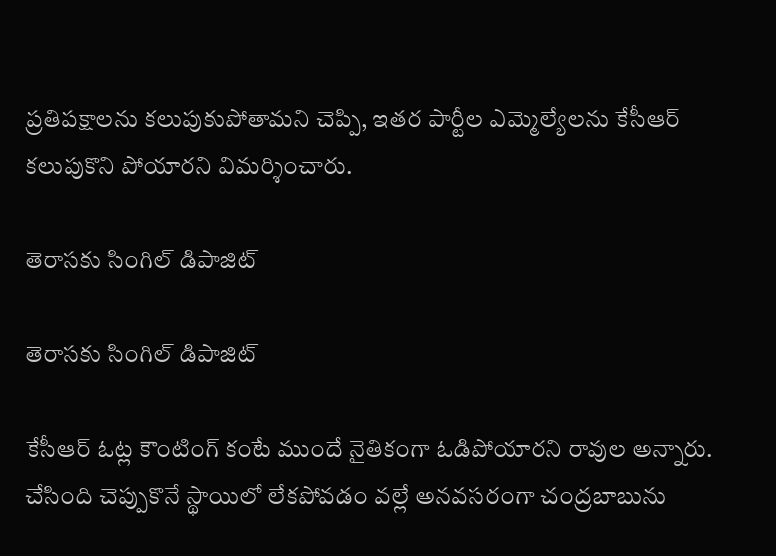ప్రతిపక్షాలను కలుపుకుపోతామని చెప్పి, ఇతర పార్టీల ఎమ్మెల్యేలను కేసీఆర్ కలుపుకొని పోయారని విమర్శించారు.

తెరాసకు సింగిల్ డిపాజిట్

తెరాసకు సింగిల్ డిపాజిట్

కేసీఆర్‌ ఓట్ల కౌంటింగ్‌ కంటే ముందే నైతికంగా ఓడిపోయారని రావుల అన్నారు. చేసింది చెప్పుకొనే స్థాయిలో లేకపోవడం వల్లే అనవసరంగా చంద్రబాబును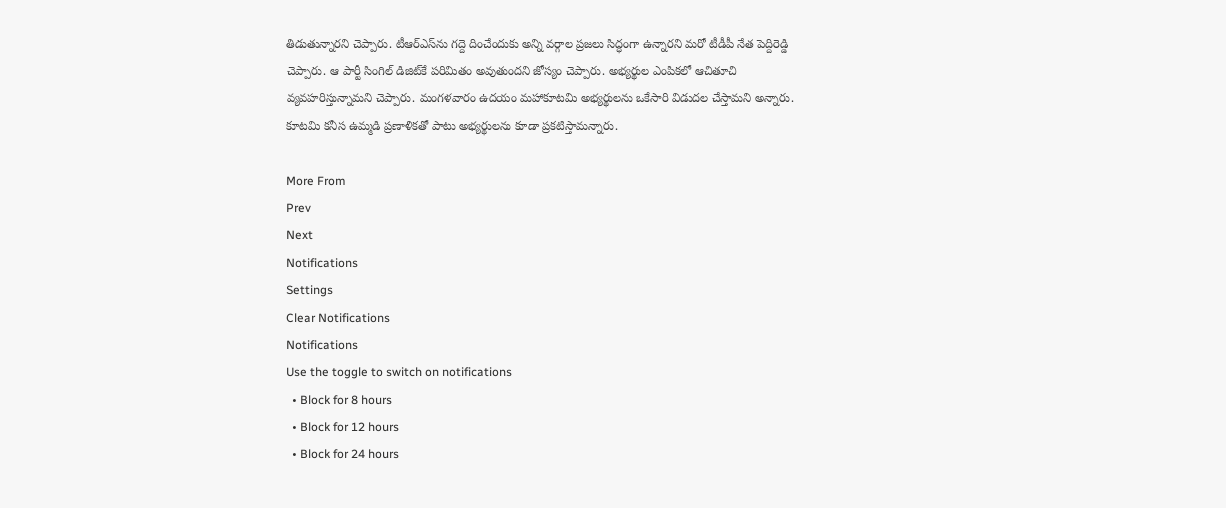తిడుతున్నారని చెప్పారు. టీఆర్ఎస్‌ను గద్దె దించేందుకు అన్ని వర్గాల ప్రజలు సిద్ధంగా ఉన్నారని మరో టీడీపీ నేత పెద్దిరెడ్డి చెప్పారు. ఆ పార్టీ సింగిల్‌ డిజిట్‌కే పరిమితం అవుతుందని జోస్యం చెప్పారు. అభ్యర్థుల ఎంపికలో ఆచితూచి వ్యవహరిస్తున్నామని చెప్పారు. మంగళవారం ఉదయం మహాకూటమి అభ్యర్థులను ఒకేసారి విడుదల చేస్తామని అన్నారు. కూటమి కనీస ఉమ్మడి ప్రణాళికతో పాటు అభ్యర్థులను కూడా ప్రకటిస్తామన్నారు.

More From
Prev
Next
Notifications
Settings
Clear Notifications
Notifications
Use the toggle to switch on notifications
  • Block for 8 hours
  • Block for 12 hours
  • Block for 24 hours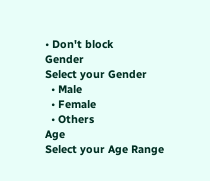• Don't block
Gender
Select your Gender
  • Male
  • Female
  • Others
Age
Select your Age Range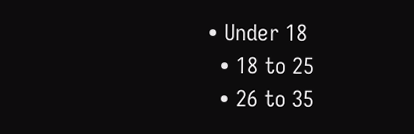• Under 18
  • 18 to 25
  • 26 to 35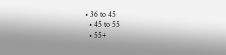• 36 to 45
  • 45 to 55
  • 55+